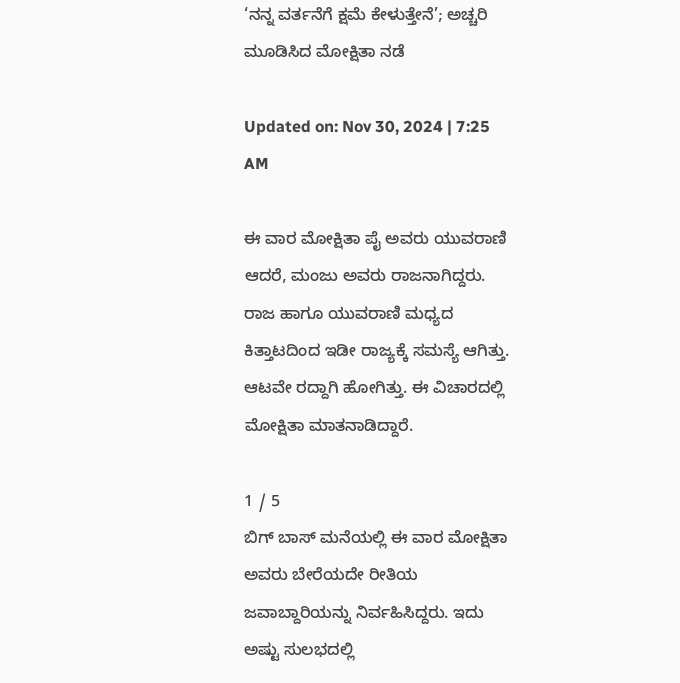‘ನನ್ನ ವರ್ತನೆಗೆ ಕ್ಷಮೆ ಕೇಳುತ್ತೇನೆ’; ಅಚ್ಚರಿ ಮೂಡಿಸಿದ ಮೋಕ್ಷಿತಾ ನಡೆ

Updated on: Nov 30, 2024 | 7:25 AM

ಈ ವಾರ ಮೋಕ್ಷಿತಾ ಪೈ ಅವರು ಯುವರಾಣಿ ಆದರೆ, ಮಂಜು ಅವರು ರಾಜನಾಗಿದ್ದರು. ರಾಜ ಹಾಗೂ ಯುವರಾಣಿ ಮಧ್ಯದ ಕಿತ್ತಾಟದಿಂದ ಇಡೀ ರಾಜ್ಯಕ್ಕೆ ಸಮಸ್ಯೆ ಆಗಿತ್ತು. ಆಟವೇ ರದ್ದಾಗಿ ಹೋಗಿತ್ತು. ಈ ವಿಚಾರದಲ್ಲಿ ಮೋಕ್ಷಿತಾ ಮಾತನಾಡಿದ್ದಾರೆ.

1 / 5
ಬಿಗ್ ಬಾಸ್ ಮನೆಯಲ್ಲಿ ಈ ವಾರ ಮೋಕ್ಷಿತಾ ಅವರು ಬೇರೆಯದೇ ರೀತಿಯ ಜವಾಬ್ದಾರಿಯನ್ನು ನಿರ್ವಹಿಸಿದ್ದರು. ಇದು ಅಷ್ಟು ಸುಲಭದಲ್ಲಿ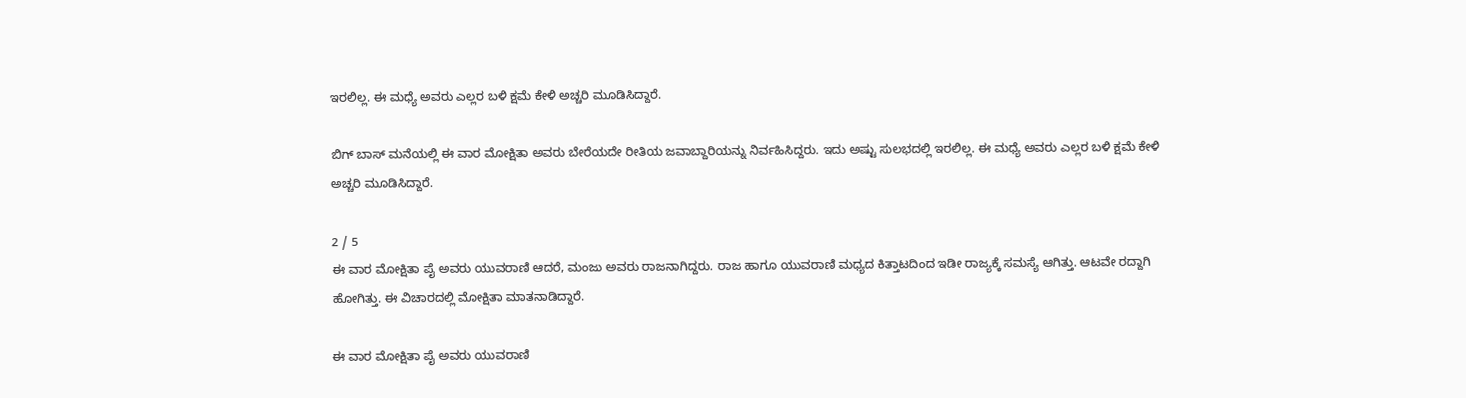ಇರಲಿಲ್ಲ. ಈ ಮಧ್ಯೆ ಅವರು ಎಲ್ಲರ ಬಳಿ ಕ್ಷಮೆ ಕೇಳಿ ಅಚ್ಚರಿ ಮೂಡಿಸಿದ್ದಾರೆ.

ಬಿಗ್ ಬಾಸ್ ಮನೆಯಲ್ಲಿ ಈ ವಾರ ಮೋಕ್ಷಿತಾ ಅವರು ಬೇರೆಯದೇ ರೀತಿಯ ಜವಾಬ್ದಾರಿಯನ್ನು ನಿರ್ವಹಿಸಿದ್ದರು. ಇದು ಅಷ್ಟು ಸುಲಭದಲ್ಲಿ ಇರಲಿಲ್ಲ. ಈ ಮಧ್ಯೆ ಅವರು ಎಲ್ಲರ ಬಳಿ ಕ್ಷಮೆ ಕೇಳಿ ಅಚ್ಚರಿ ಮೂಡಿಸಿದ್ದಾರೆ.

2 / 5
ಈ ವಾರ ಮೋಕ್ಷಿತಾ ಪೈ ಅವರು ಯುವರಾಣಿ ಆದರೆ, ಮಂಜು ಅವರು ರಾಜನಾಗಿದ್ದರು. ರಾಜ ಹಾಗೂ ಯುವರಾಣಿ ಮಧ್ಯದ ಕಿತ್ತಾಟದಿಂದ ಇಡೀ ರಾಜ್ಯಕ್ಕೆ ಸಮಸ್ಯೆ ಆಗಿತ್ತು. ಆಟವೇ ರದ್ದಾಗಿ ಹೋಗಿತ್ತು. ಈ ವಿಚಾರದಲ್ಲಿ ಮೋಕ್ಷಿತಾ ಮಾತನಾಡಿದ್ದಾರೆ.

ಈ ವಾರ ಮೋಕ್ಷಿತಾ ಪೈ ಅವರು ಯುವರಾಣಿ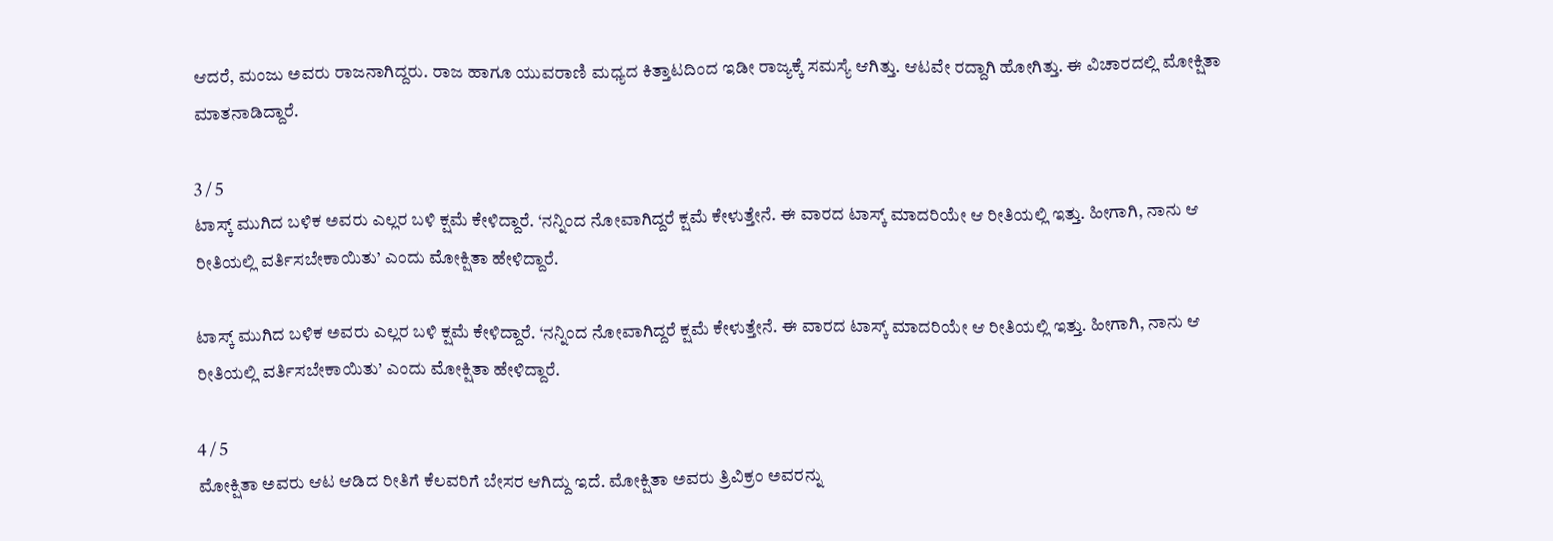ಆದರೆ, ಮಂಜು ಅವರು ರಾಜನಾಗಿದ್ದರು. ರಾಜ ಹಾಗೂ ಯುವರಾಣಿ ಮಧ್ಯದ ಕಿತ್ತಾಟದಿಂದ ಇಡೀ ರಾಜ್ಯಕ್ಕೆ ಸಮಸ್ಯೆ ಆಗಿತ್ತು. ಆಟವೇ ರದ್ದಾಗಿ ಹೋಗಿತ್ತು. ಈ ವಿಚಾರದಲ್ಲಿ ಮೋಕ್ಷಿತಾ ಮಾತನಾಡಿದ್ದಾರೆ.

3 / 5
ಟಾಸ್ಕ್ ಮುಗಿದ ಬಳಿಕ ಅವರು ಎಲ್ಲರ ಬಳಿ ಕ್ಷಮೆ ಕೇಳಿದ್ದಾರೆ. ‘ನನ್ನಿಂದ ನೋವಾಗಿದ್ದರೆ ಕ್ಷಮೆ ಕೇಳುತ್ತೇನೆ. ಈ ವಾರದ ಟಾಸ್ಕ್ ಮಾದರಿಯೇ ಆ ರೀತಿಯಲ್ಲಿ ಇತ್ತು. ಹೀಗಾಗಿ, ನಾನು ಆ ರೀತಿಯಲ್ಲಿ ವರ್ತಿಸಬೇಕಾಯಿತು’ ಎಂದು ಮೋಕ್ಷಿತಾ ಹೇಳಿದ್ದಾರೆ.

ಟಾಸ್ಕ್ ಮುಗಿದ ಬಳಿಕ ಅವರು ಎಲ್ಲರ ಬಳಿ ಕ್ಷಮೆ ಕೇಳಿದ್ದಾರೆ. ‘ನನ್ನಿಂದ ನೋವಾಗಿದ್ದರೆ ಕ್ಷಮೆ ಕೇಳುತ್ತೇನೆ. ಈ ವಾರದ ಟಾಸ್ಕ್ ಮಾದರಿಯೇ ಆ ರೀತಿಯಲ್ಲಿ ಇತ್ತು. ಹೀಗಾಗಿ, ನಾನು ಆ ರೀತಿಯಲ್ಲಿ ವರ್ತಿಸಬೇಕಾಯಿತು’ ಎಂದು ಮೋಕ್ಷಿತಾ ಹೇಳಿದ್ದಾರೆ.

4 / 5
ಮೋಕ್ಷಿತಾ ಅವರು ಆಟ ಆಡಿದ ರೀತಿಗೆ ಕೆಲವರಿಗೆ ಬೇಸರ ಆಗಿದ್ದು ಇದೆ. ಮೋಕ್ಷಿತಾ ಅವರು ತ್ರಿವಿಕ್ರಂ ಅವರನ್ನು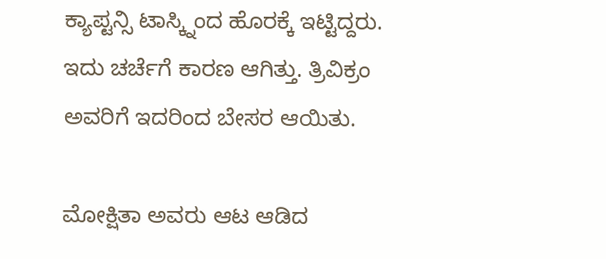ಕ್ಯಾಪ್ಟನ್ಸಿ ಟಾಸ್ಕ್ನಿಂದ ಹೊರಕ್ಕೆ ಇಟ್ಟಿದ್ದರು. ಇದು ಚರ್ಚೆಗೆ ಕಾರಣ ಆಗಿತ್ತು. ತ್ರಿವಿಕ್ರಂ ಅವರಿಗೆ ಇದರಿಂದ ಬೇಸರ ಆಯಿತು.

ಮೋಕ್ಷಿತಾ ಅವರು ಆಟ ಆಡಿದ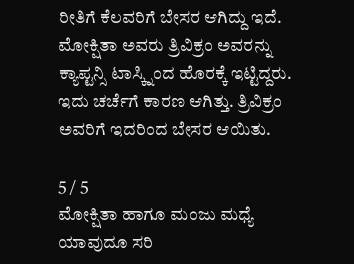ರೀತಿಗೆ ಕೆಲವರಿಗೆ ಬೇಸರ ಆಗಿದ್ದು ಇದೆ. ಮೋಕ್ಷಿತಾ ಅವರು ತ್ರಿವಿಕ್ರಂ ಅವರನ್ನು ಕ್ಯಾಪ್ಟನ್ಸಿ ಟಾಸ್ಕ್ನಿಂದ ಹೊರಕ್ಕೆ ಇಟ್ಟಿದ್ದರು. ಇದು ಚರ್ಚೆಗೆ ಕಾರಣ ಆಗಿತ್ತು. ತ್ರಿವಿಕ್ರಂ ಅವರಿಗೆ ಇದರಿಂದ ಬೇಸರ ಆಯಿತು.

5 / 5
ಮೋಕ್ಷಿತಾ ಹಾಗೂ ಮಂಜು ಮಧ್ಯೆ ಯಾವುದೂ ಸರಿ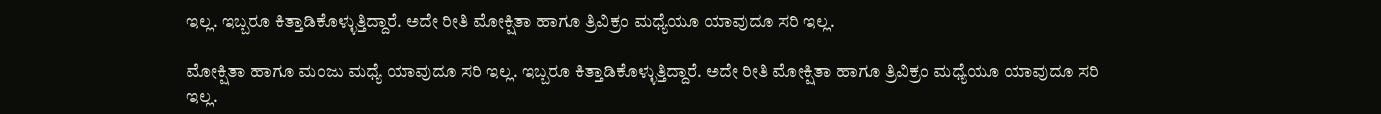ಇಲ್ಲ. ಇಬ್ಬರೂ ಕಿತ್ತಾಡಿಕೊಳ್ಳುತ್ತಿದ್ದಾರೆ. ಅದೇ ರೀತಿ ಮೋಕ್ಷಿತಾ ಹಾಗೂ ತ್ರಿವಿಕ್ರಂ ಮಧ್ಯೆಯೂ ಯಾವುದೂ ಸರಿ ಇಲ್ಲ.

ಮೋಕ್ಷಿತಾ ಹಾಗೂ ಮಂಜು ಮಧ್ಯೆ ಯಾವುದೂ ಸರಿ ಇಲ್ಲ. ಇಬ್ಬರೂ ಕಿತ್ತಾಡಿಕೊಳ್ಳುತ್ತಿದ್ದಾರೆ. ಅದೇ ರೀತಿ ಮೋಕ್ಷಿತಾ ಹಾಗೂ ತ್ರಿವಿಕ್ರಂ ಮಧ್ಯೆಯೂ ಯಾವುದೂ ಸರಿ ಇಲ್ಲ.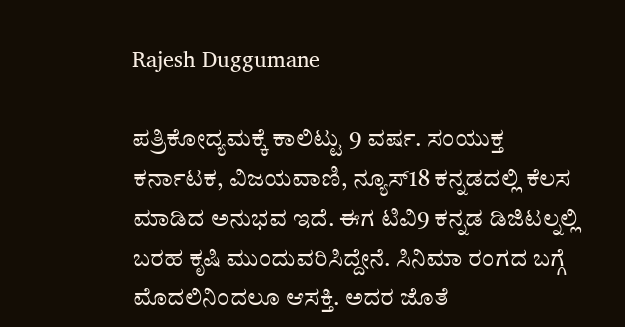Rajesh Duggumane

ಪತ್ರಿಕೋದ್ಯಮಕ್ಕೆ ಕಾಲಿಟ್ಟು 9 ವರ್ಷ. ಸಂಯುಕ್ತ ಕರ್ನಾಟಕ, ವಿಜಯವಾಣಿ, ನ್ಯೂಸ್18 ಕನ್ನಡದಲ್ಲಿ ಕೆಲಸ ಮಾಡಿದ ಅನುಭವ ಇದೆ. ಈಗ ಟಿವಿ9 ಕನ್ನಡ ಡಿಜಿಟಲ್ನಲ್ಲಿ ಬರಹ ಕೃಷಿ ಮುಂದುವರಿಸಿದ್ದೇನೆ. ಸಿನಿಮಾ ರಂಗದ ಬಗ್ಗೆ ಮೊದಲಿನಿಂದಲೂ ಆಸಕ್ತಿ. ಅದರ ಜೊತೆ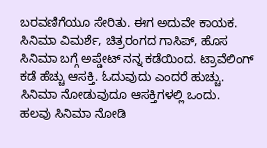ಬರವಣಿಗೆಯೂ ಸೇರಿತು. ಈಗ ಅದುವೇ ಕಾಯಕ. ಸಿನಿಮಾ ವಿಮರ್ಶೆ, ಚಿತ್ರರಂಗದ ಗಾಸಿಪ್, ಹೊಸ ಸಿನಿಮಾ ಬಗ್ಗೆ ಅಪ್ಡೇಟ್ ನನ್ನ ಕಡೆಯಿಂದ. ಟ್ರಾವೆಲಿಂಗ್ ಕಡೆ ಹೆಚ್ಚು ಆಸಕ್ತಿ. ಓದುವುದು ಎಂದರೆ ಹುಚ್ಚು. ಸಿನಿಮಾ ನೋಡುವುದೂ ಆಸಕ್ತಿಗಳಲ್ಲಿ ಒಂದು. ಹಲವು ಸಿನಿಮಾ ನೋಡಿ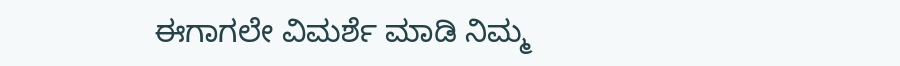ಈಗಾಗಲೇ ವಿಮರ್ಶೆ ಮಾಡಿ ನಿಮ್ಮ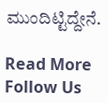ಮುಂದಿಟ್ಟಿದ್ದೇನೆ.

Read More
Follow Us